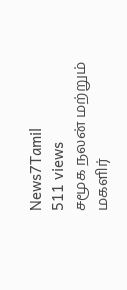News7Tamil
511 views
சமூக நலன் மற்றும் மகளிர்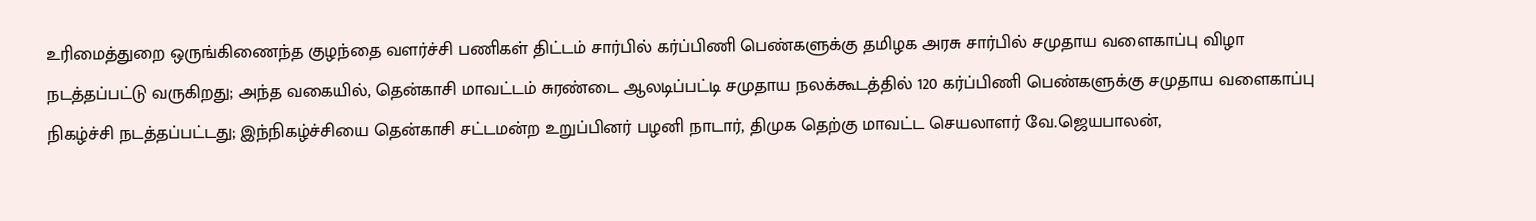உரிமைத்துறை ஒருங்கிணைந்த குழந்தை வளர்ச்சி பணிகள் திட்டம் சார்பில் கர்ப்பிணி பெண்களுக்கு தமிழக அரசு சார்பில் சமுதாய வளைகாப்பு விழா நடத்தப்பட்டு வருகிறது; அந்த வகையில், தென்காசி மாவட்டம் சுரண்டை ஆலடிப்பட்டி சமுதாய நலக்கூடத்தில் 120 கர்ப்பிணி பெண்களுக்கு சமுதாய வளைகாப்பு நிகழ்ச்சி நடத்தப்பட்டது; இந்நிகழ்ச்சியை தென்காசி சட்டமன்ற உறுப்பினர் பழனி நாடார், திமுக தெற்கு மாவட்ட செயலாளர் வே.ஜெயபாலன்,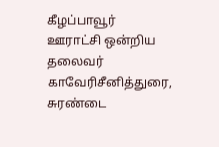கீழப்பாவூர் ஊராட்சி ஒன்றிய தலைவர் காவேரிசீனித்துரை, சுரண்டை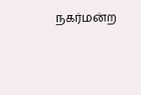நகர்மன்ற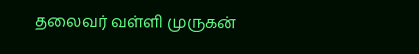தலைவர் வள்ளி முருகன்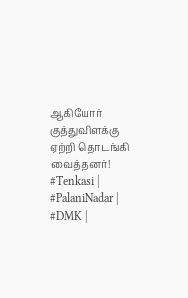ஆகியோர் குத்துவிளக்கு ஏற்றி தொடங்கி வைத்தனர்! #Tenkasi | #PalaniNadar | #DMK |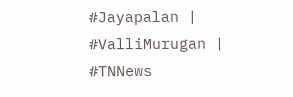#Jayapalan | #ValliMurugan | #TNNews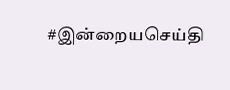#இன்றையசெய்தி